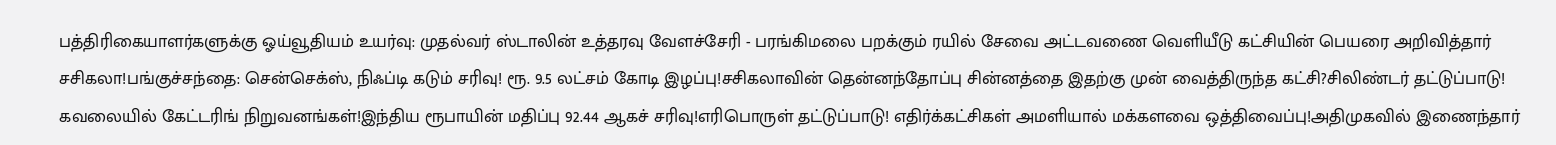பத்திரிகையாளர்களுக்கு ஓய்வூதியம் உயர்வு: முதல்வர் ஸ்டாலின் உத்தரவு வேளச்சேரி - பரங்கிமலை பறக்கும் ரயில் சேவை அட்டவணை வெளியீடு கட்சியின் பெயரை அறிவித்தார் சசிகலா!பங்குச்சந்தை: சென்செக்ஸ், நிஃப்டி கடும் சரிவு! ரூ. 9.5 லட்சம் கோடி இழப்பு!சசிகலாவின் தென்னந்தோப்பு சின்னத்தை இதற்கு முன் வைத்திருந்த கட்சி?சிலிண்டர் தட்டுப்பாடு! கவலையில் கேட்டரிங் நிறுவனங்கள்!இந்திய ரூபாயின் மதிப்பு 92.44 ஆகச் சரிவு!எரிபொருள் தட்டுப்பாடு! எதிர்க்கட்சிகள் அமளியால் மக்களவை ஒத்திவைப்பு!அதிமுகவில் இணைந்தார்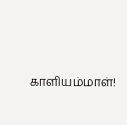காளியம்மாள்!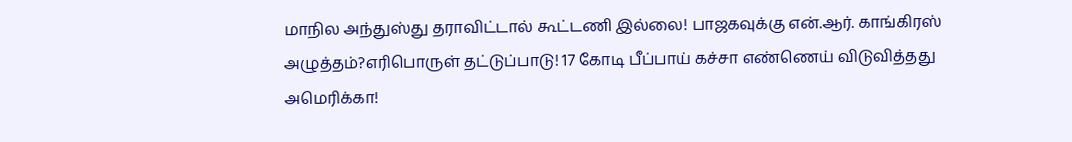மாநில அந்துஸ்து தராவிட்டால் கூட்டணி இல்லை! பாஜகவுக்கு என்.ஆர். காங்கிரஸ் அழுத்தம்?எரிபொருள் தட்டுப்பாடு! 17 கோடி பீப்பாய் கச்சா எண்ணெய் விடுவித்தது அமெரிக்கா!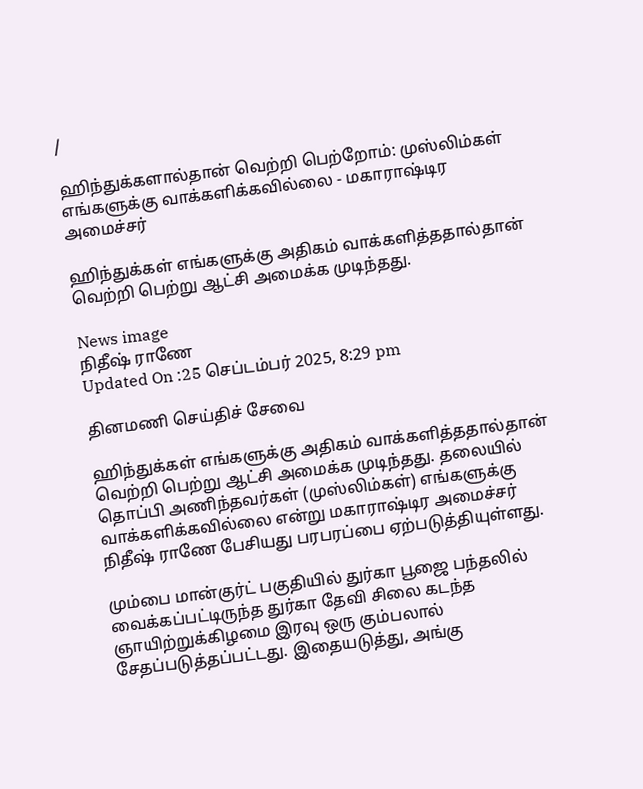/

ஹிந்துக்களால்தான் வெற்றி பெற்றோம்: முஸ்லிம்கள் எங்களுக்கு வாக்களிக்கவில்லை - மகாராஷ்டிர அமைச்சர்

ஹிந்துக்கள் எங்களுக்கு அதிகம் வாக்களித்ததால்தான் வெற்றி பெற்று ஆட்சி அமைக்க முடிந்தது.

News image
நிதீஷ் ராணே
Updated On :25 செப்டம்பர் 2025, 8:29 pm

தினமணி செய்திச் சேவை

ஹிந்துக்கள் எங்களுக்கு அதிகம் வாக்களித்ததால்தான் வெற்றி பெற்று ஆட்சி அமைக்க முடிந்தது. தலையில் தொப்பி அணிந்தவர்கள் (முஸ்லிம்கள்) எங்களுக்கு வாக்களிக்கவில்லை என்று மகாராஷ்டிர அமைச்சர் நிதீஷ் ராணே பேசியது பரபரப்பை ஏற்படுத்தியுள்ளது.

மும்பை மான்குர்ட் பகுதியில் துர்கா பூஜை பந்தலில் வைக்கப்பட்டிருந்த துர்கா தேவி சிலை கடந்த ஞாயிற்றுக்கிழமை இரவு ஒரு கும்பலால் சேதப்படுத்தப்பட்டது. இதையடுத்து, அங்கு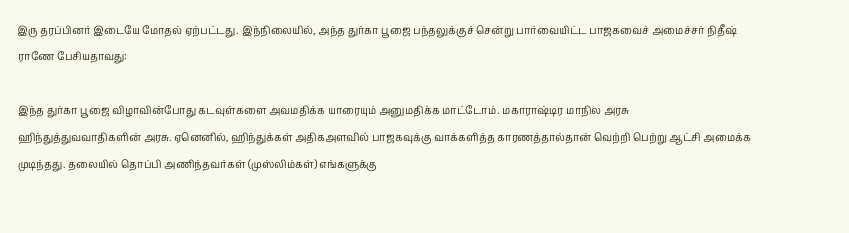இரு தரப்பினர் இடையே மோதல் ஏற்பட்டது. இந்நிலையில், அந்த துர்கா பூஜை பந்தலுக்குச் சென்று பார்வையிட்ட பாஜகவைச் அமைச்சர் நிதீஷ் ராணே பேசியதாவது:

இந்த துர்கா பூஜை விழாவின்போது கடவுள்களை அவமதிக்க யாரையும் அனுமதிக்க மாட்டோம். மகாராஷ்டிர மாநில அரசு ஹிந்துத்துவவாதிகளின் அரசு. ஏனெனில், ஹிந்துக்கள் அதிகஅளவில் பாஜகவுக்கு வாக்களித்த காரணத்தால்தான் வெற்றி பெற்று ஆட்சி அமைக்க முடிந்தது. தலையில் தொப்பி அணிந்தவர்கள் (முஸ்லிம்கள்) எங்களுக்கு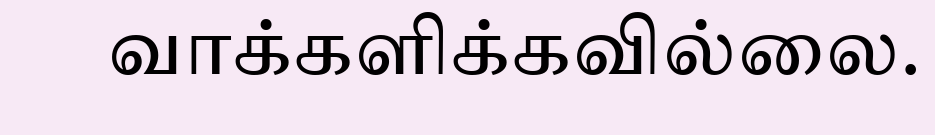வாக்களிக்கவில்லை.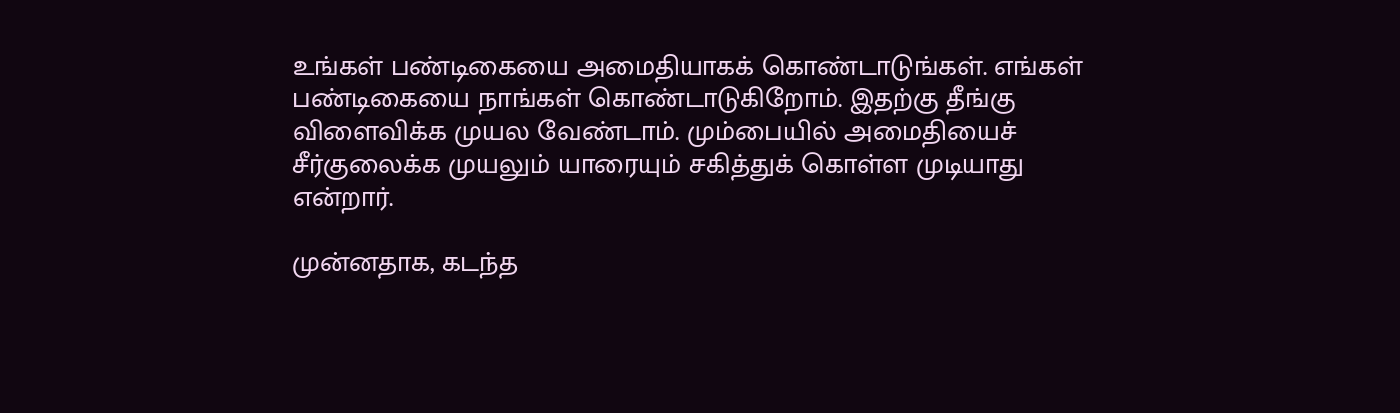உங்கள் பண்டிகையை அமைதியாகக் கொண்டாடுங்கள். எங்கள் பண்டிகையை நாங்கள் கொண்டாடுகிறோம். இதற்கு தீங்கு விளைவிக்க முயல வேண்டாம். மும்பையில் அமைதியைச் சீர்குலைக்க முயலும் யாரையும் சகித்துக் கொள்ள முடியாது என்றார்.

முன்னதாக, கடந்த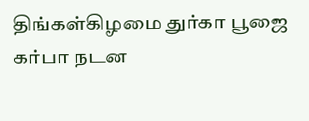திங்கள்கிழமை துர்கா பூஜை கர்பா நடன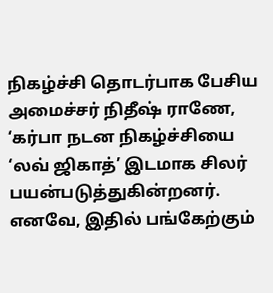நிகழ்ச்சி தொடர்பாக பேசிய அமைச்சர் நிதீஷ் ராணே, ‘கர்பா நடன நிகழ்ச்சியை ‘லவ் ஜிகாத்’ இடமாக சிலர் பயன்படுத்துகின்றனர். எனவே, இதில் பங்கேற்கும்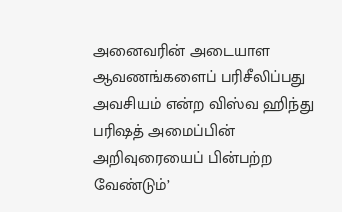அனைவரின் அடையாள ஆவணங்களைப் பரிசீலிப்பது அவசியம் என்ற விஸ்வ ஹிந்து பரிஷத் அமைப்பின் அறிவுரையைப் பின்பற்ற வேண்டும்’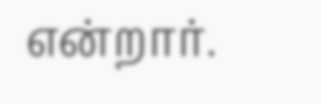என்றார்.